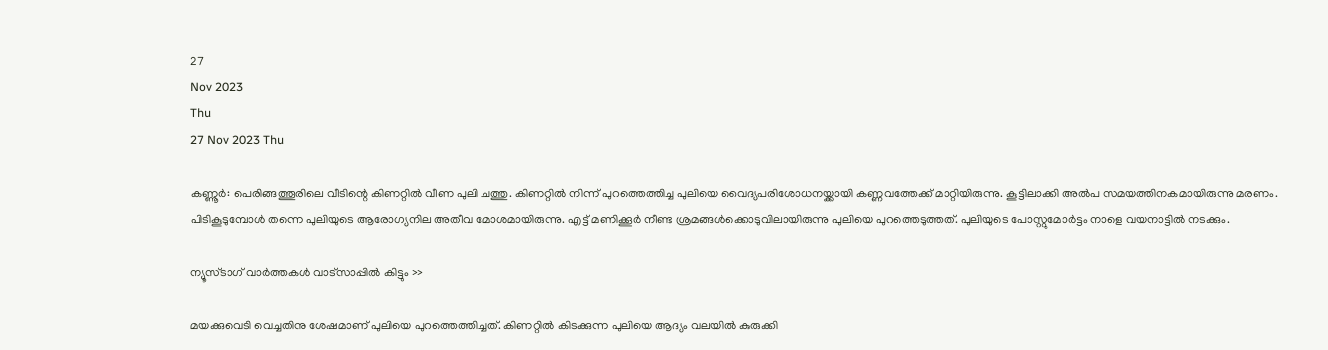27
Nov 2023
Thu
27 Nov 2023 Thu

കണ്ണൂര്‍: പെരിങ്ങത്തൂരിലെ വീടിന്റെ കിണറ്റില്‍ വീണ പുലി ചത്തു. കിണറ്റില്‍ നിന്ന് പുറത്തെത്തിച്ച പുലിയെ വൈദ്യപരിശോധനയ്ക്കായി കണ്ണവത്തേക്ക് മാറ്റിയിരുന്നു. കൂട്ടിലാക്കി അല്‍പ സമയത്തിനകമായിരുന്നു മരണം. പിടികൂടുമ്പോള്‍ തന്നെ പുലിയുടെ ആരോഗ്യനില അതീവ മോശമായിരുന്നു. എട്ട് മണിക്കൂര്‍ നീണ്ട ശ്രമങ്ങള്‍ക്കൊടുവിലായിരുന്നു പുലിയെ പുറത്തെടുത്തത്. പുലിയുടെ പോസ്റ്റുമോര്‍ട്ടം നാളെ വയനാട്ടില്‍ നടക്കും.

ന്യൂസ്ടാഗ് വാര്‍ത്തകള്‍ വാട്‌സാപ്പില്‍ കിട്ടും >>

മയക്കുവെടി വെച്ചതിനു ശേഷമാണ് പുലിയെ പുറത്തെത്തിച്ചത്. കിണറ്റില്‍ കിടക്കുന്ന പുലിയെ ആദ്യം വലയില്‍ കുരുക്കി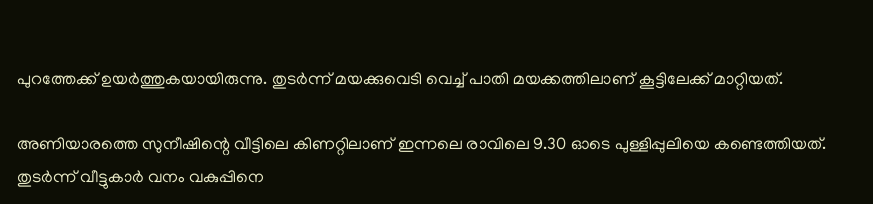പുറത്തേക്ക് ഉയര്‍ത്തുകയായിരുന്നു. തുടര്‍ന്ന് മയക്കുവെടി വെച്ച് പാതി മയക്കത്തിലാണ് കൂട്ടിലേക്ക് മാറ്റിയത്.

അണിയാരത്തെ സുനീഷിന്റെ വീട്ടിലെ കിണറ്റിലാണ് ഇന്നലെ രാവിലെ 9.30 ഓടെ പുള്ളിപ്പുലിയെ കണ്ടെത്തിയത്. തുടര്‍ന്ന് വീട്ടുകാര്‍ വനം വകുപ്പിനെ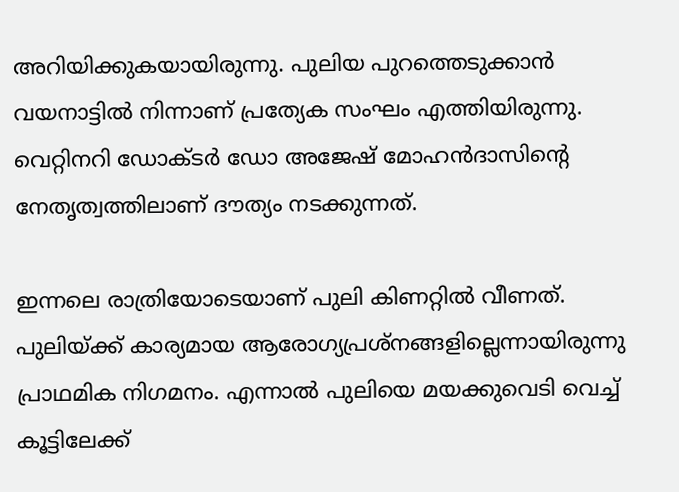അറിയിക്കുകയായിരുന്നു. പുലിയ പുറത്തെടുക്കാന്‍ വയനാട്ടില്‍ നിന്നാണ് പ്രത്യേക സംഘം എത്തിയിരുന്നു. വെറ്റിനറി ഡോക്ടര്‍ ഡോ അജേഷ് മോഹന്‍ദാസിന്റെ നേതൃത്വത്തിലാണ് ദൗത്യം നടക്കുന്നത്.

ഇന്നലെ രാത്രിയോടെയാണ് പുലി കിണറ്റില്‍ വീണത്. പുലിയ്ക്ക് കാര്യമായ ആരോഗ്യപ്രശ്‌നങ്ങളില്ലെന്നായിരുന്നു പ്രാഥമിക നിഗമനം. എന്നാല്‍ പുലിയെ മയക്കുവെടി വെച്ച് കൂട്ടിലേക്ക്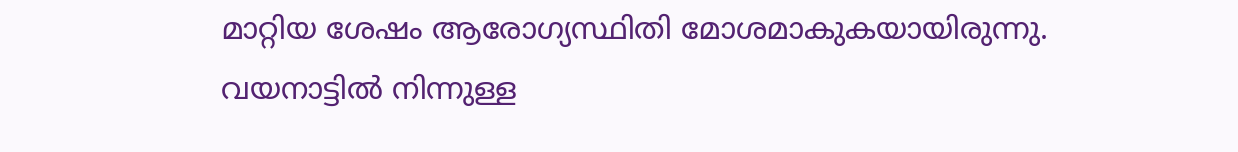മാറ്റിയ ശേഷം ആരോഗ്യസ്ഥിതി മോശമാകുകയായിരുന്നു. വയനാട്ടില്‍ നിന്നുള്ള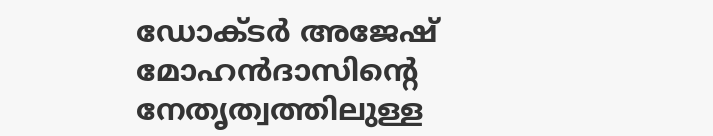ഡോക്ടര്‍ അജേഷ് മോഹന്‍ദാസിന്റെ നേതൃത്വത്തിലുള്ള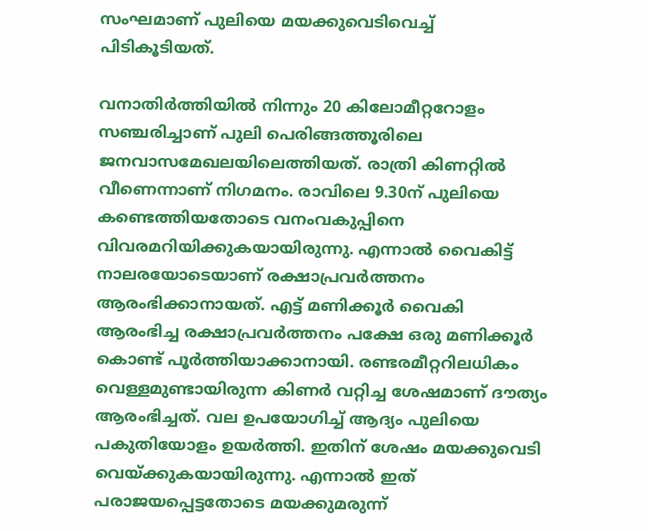സംഘമാണ് പുലിയെ മയക്കുവെടിവെച്ച് പിടികൂടിയത്.

വനാതിര്‍ത്തിയില്‍ നിന്നും 20 കിലോമീറ്ററോളം സഞ്ചരിച്ചാണ് പുലി പെരിങ്ങത്തൂരിലെ ജനവാസമേഖലയിലെത്തിയത്. രാത്രി കിണറ്റില്‍ വീണെന്നാണ് നിഗമനം. രാവിലെ 9.30ന് പുലിയെ കണ്ടെത്തിയതോടെ വനംവകുപ്പിനെ വിവരമറിയിക്കുകയായിരുന്നു. എന്നാല്‍ വൈകിട്ട് നാലരയോടെയാണ് രക്ഷാപ്രവര്‍ത്തനം ആരംഭിക്കാനായത്. എട്ട് മണിക്കൂര്‍ വൈകി ആരംഭിച്ച രക്ഷാപ്രവര്‍ത്തനം പക്ഷേ ഒരു മണിക്കൂര്‍ കൊണ്ട് പൂര്‍ത്തിയാക്കാനായി. രണ്ടരമീറ്ററിലധികം വെള്ളമുണ്ടായിരുന്ന കിണര്‍ വറ്റിച്ച ശേഷമാണ് ദൗത്യം ആരംഭിച്ചത്. വല ഉപയോഗിച്ച് ആദ്യം പുലിയെ പകുതിയോളം ഉയര്‍ത്തി. ഇതിന് ശേഷം മയക്കുവെടി വെയ്ക്കുകയായിരുന്നു. എന്നാല്‍ ഇത് പരാജയപ്പെട്ടതോടെ മയക്കുമരുന്ന്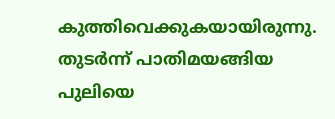കുത്തിവെക്കുകയായിരുന്നു. തുടര്‍ന്ന് പാതിമയങ്ങിയ പുലിയെ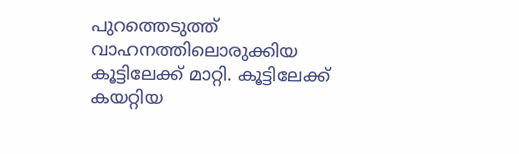പുറത്തെടുത്ത് വാഹനത്തിലൊരുക്കിയ കൂട്ടിലേക്ക് മാറ്റി. കൂട്ടിലേക്ക് കയറ്റിയ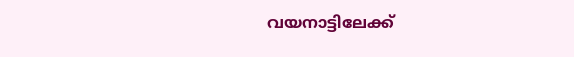വയനാട്ടിലേക്ക്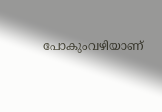പോകുംവഴിയാണ്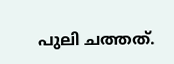പുലി ചത്തത്.